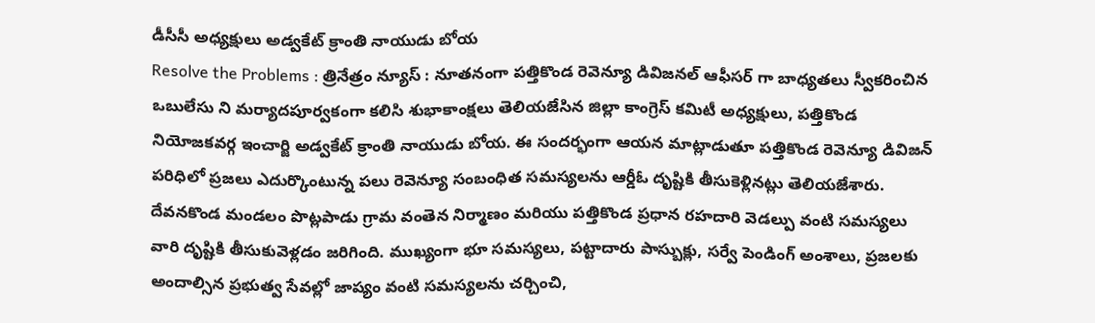డీసీసీ అధ్యక్షులు అడ్వకేట్ క్రాంతి నాయుడు బోయ
Resolve the Problems : త్రినేత్రం న్యూస్ : నూతనంగా పత్తికొండ రెవెన్యూ డివిజనల్ ఆఫీసర్ గా బాధ్యతలు స్వీకరించిన ఒబులేసు ని మర్యాదపూర్వకంగా కలిసి శుభాకాంక్షలు తెలియజేసిన జిల్లా కాంగ్రెస్ కమిటీ అధ్యక్షులు, పత్తికొండ నియోజకవర్గ ఇంచార్జి అడ్వకేట్ క్రాంతి నాయుడు బోయ. ఈ సందర్భంగా ఆయన మాట్లాడుతూ పత్తికొండ రెవెన్యూ డివిజన్ పరిధిలో ప్రజలు ఎదుర్కొంటున్న పలు రెవెన్యూ సంబంధిత సమస్యలను ఆర్డీఓ దృష్టికి తీసుకెళ్లినట్లు తెలియజేశారు.
దేవనకొండ మండలం పొట్లపాడు గ్రామ వంతెన నిర్మాణం మరియు పత్తికొండ ప్రధాన రహదారి వెడల్పు వంటి సమస్యలు వారి దృష్టికి తీసుకువెళ్లడం జరిగింది. ముఖ్యంగా భూ సమస్యలు, పట్టాదారు పాస్బుక్లు, సర్వే పెండింగ్ అంశాలు, ప్రజలకు అందాల్సిన ప్రభుత్వ సేవల్లో జాప్యం వంటి సమస్యలను చర్చించి,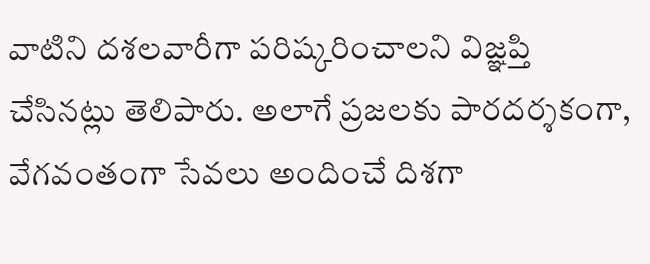వాటిని దశలవారీగా పరిష్కరించాలని విజ్ఞప్తి చేసినట్లు తెలిపారు. అలాగే ప్రజలకు పారదర్శకంగా, వేగవంతంగా సేవలు అందించే దిశగా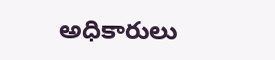అధికారులు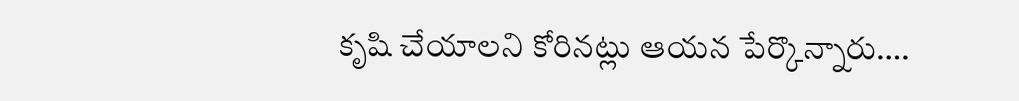కృషి చేయాలని కోరినట్లు ఆయన పేర్కొన్నారు….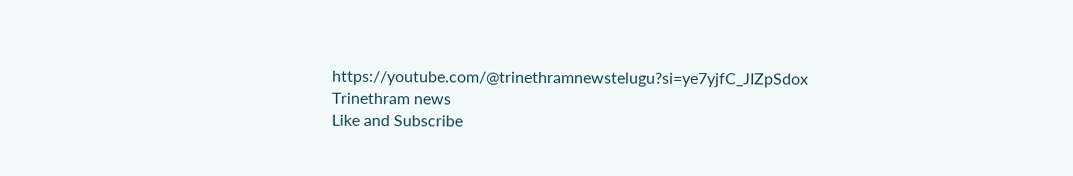https://youtube.com/@trinethramnewstelugu?si=ye7yjfC_JIZpSdox
Trinethram news
Like and Subscribe